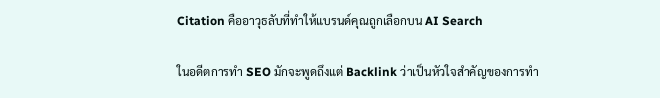Citation คืออาวุธลับที่ทำให้แบรนด์คุณถูกเลือกบน AI Search

ในอดีตการทำ SEO มักจะพูดถึงแต่ Backlink ว่าเป็นหัวใจสำคัญของการทำ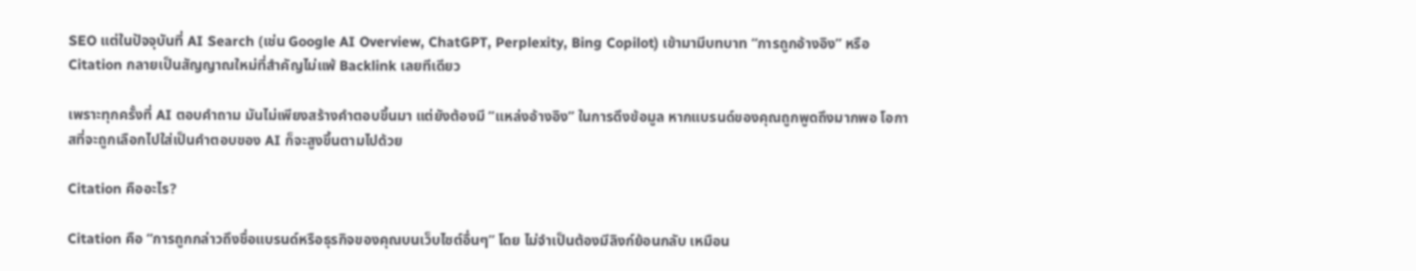SEO แต่ในปัจจุบันที่ AI Search (เช่น Google AI Overview, ChatGPT, Perplexity, Bing Copilot) เข้ามามีบทบาท “การถูกอ้างอิง” หรือ Citation กลายเป็นสัญญาณใหม่ที่สำคัญไม่แพ้ Backlink เลยทีเดียว

เพราะทุกครั้งที่ AI ตอบคำถาม มันไม่เพียงสร้างคำตอบขึ้นมา แต่ยังต้องมี “แหล่งอ้างอิง” ในการดึงข้อมูล หากแบรนด์ของคุณถูกพูดถึงมากพอ โอกาสที่จะถูกเลือกไปใส่เป็นคำตอบของ AI ก็จะสูงขึ้นตามไปด้วย

Citation คืออะไร?

Citation คือ “การถูกกล่าวถึงชื่อแบรนด์หรือธุรกิจของคุณบนเว็บไซต์อื่นๆ” โดย ไม่จำเป็นต้องมีลิงก์ย้อนกลับ เหมือน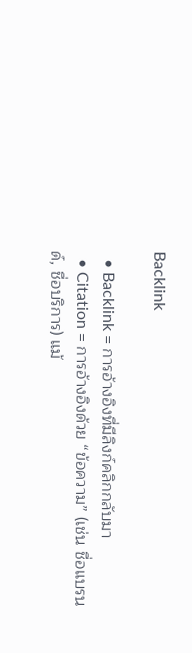Backlink

  • Backlink = การอ้างอิงที่มีลิงก์คลิกกลับมา
  • Citation = การอ้างอิงด้วย “ข้อความ” (เช่น ชื่อแบรนด์, ชื่อบริการ) แม้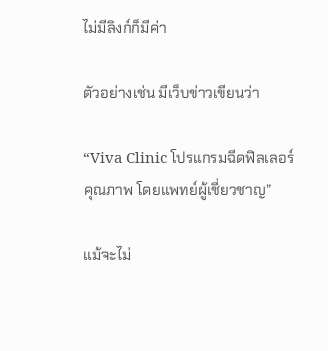ไม่มีลิงก์ก็มีค่า

ตัวอย่างเช่น มีเว็บข่าวเขียนว่า

“Viva Clinic โปรแกรมฉีดฟิลเลอร์คุณภาพ โดยแพทย์ผู้เชี่ยวชาญ”

แม้จะไม่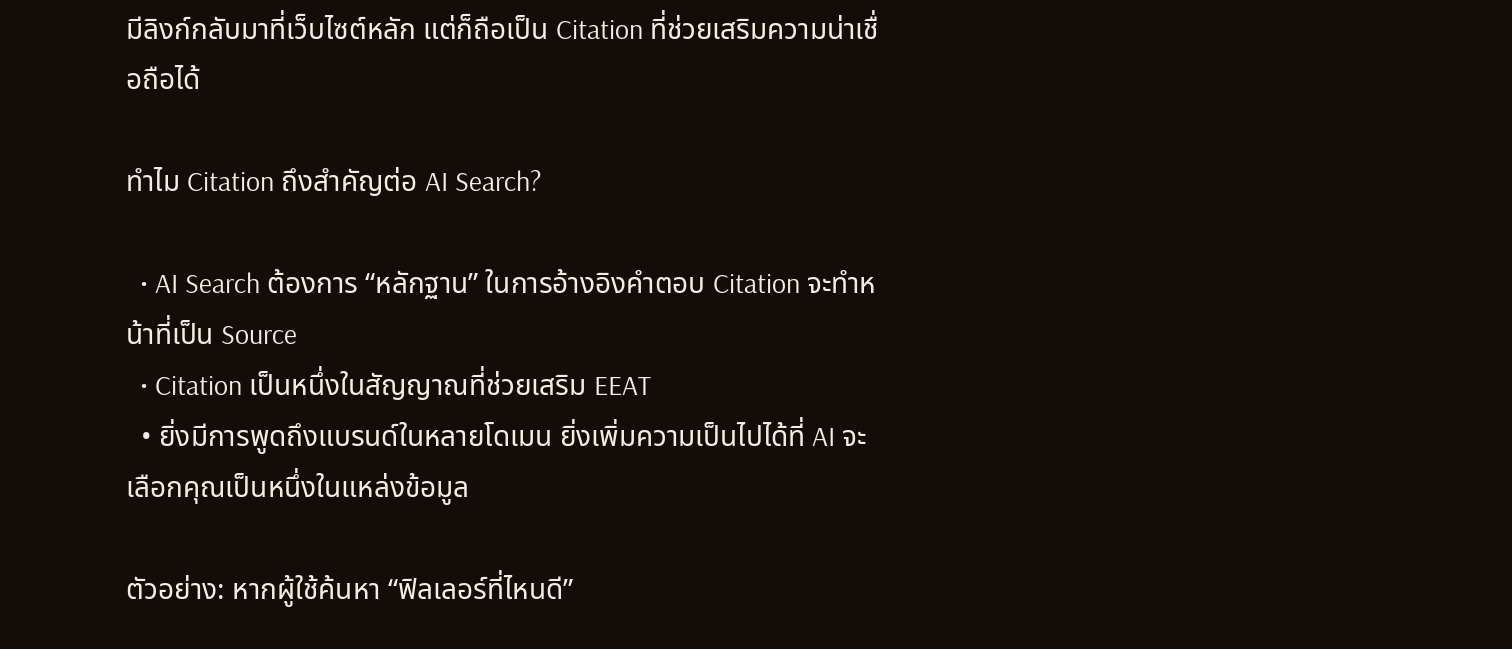มีลิงก์กลับมาที่เว็บไซต์หลัก แต่ก็ถือเป็น Citation ที่ช่วยเสริมความน่าเชื่อถือได้

ทำไม Citation ถึงสำคัญต่อ AI Search?

  • AI Search ต้องการ “หลักฐาน” ในการอ้างอิงคำตอบ Citation จะทำหน้าที่เป็น Source
  • Citation เป็นหนึ่งในสัญญาณที่ช่วยเสริม EEAT
  • ยิ่งมีการพูดถึงแบรนด์ในหลายโดเมน ยิ่งเพิ่มความเป็นไปได้ที่ AI จะเลือกคุณเป็นหนึ่งในแหล่งข้อมูล

ตัวอย่าง: หากผู้ใช้ค้นหา “ฟิลเลอร์ที่ไหนดี”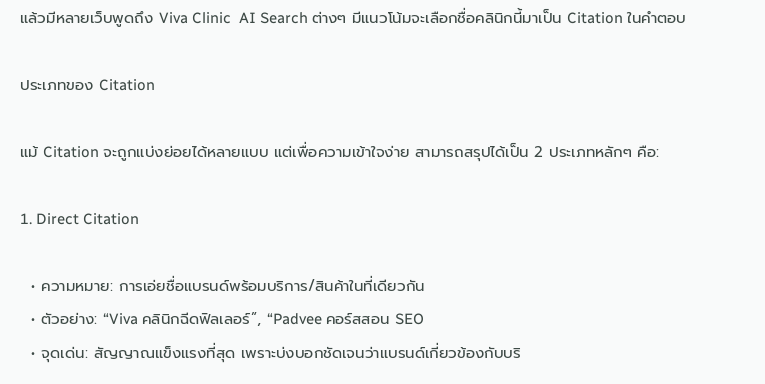แล้วมีหลายเว็บพูดถึง Viva Clinic  AI Search ต่างๆ มีแนวโน้มจะเลือกชื่อคลินิกนี้มาเป็น Citation ในคำตอบ

ประเภทของ Citation

แม้ Citation จะถูกแบ่งย่อยได้หลายแบบ แต่เพื่อความเข้าใจง่าย สามารถสรุปได้เป็น 2 ประเภทหลักๆ คือ:

1. Direct Citation

  • ความหมาย: การเอ่ยชื่อแบรนด์พร้อมบริการ/สินค้าในที่เดียวกัน
  • ตัวอย่าง: “Viva คลินิกฉีดฟิลเลอร์”, “Padvee คอร์สสอน SEO
  • จุดเด่น: สัญญาณแข็งแรงที่สุด เพราะบ่งบอกชัดเจนว่าแบรนด์เกี่ยวข้องกับบริ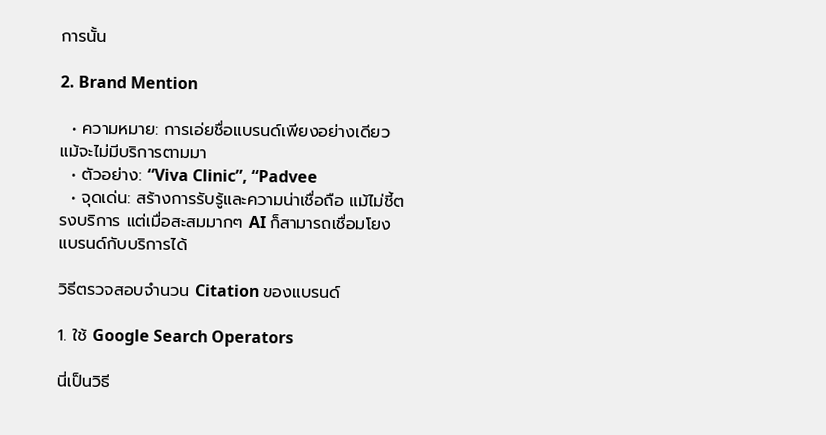การนั้น

2. Brand Mention

  • ความหมาย: การเอ่ยชื่อแบรนด์เพียงอย่างเดียว แม้จะไม่มีบริการตามมา
  • ตัวอย่าง: “Viva Clinic”, “Padvee
  • จุดเด่น: สร้างการรับรู้และความน่าเชื่อถือ แม้ไม่ชี้ตรงบริการ แต่เมื่อสะสมมากๆ AI ก็สามารถเชื่อมโยงแบรนด์กับบริการได้

วิธีตรวจสอบจำนวน Citation ของแบรนด์

1. ใช้ Google Search Operators

นี่เป็นวิธี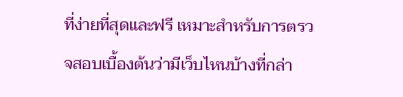ที่ง่ายที่สุดและฟรี เหมาะสำหรับการตรวจสอบเบื้องต้นว่ามีเว็บไหนบ้างที่กล่า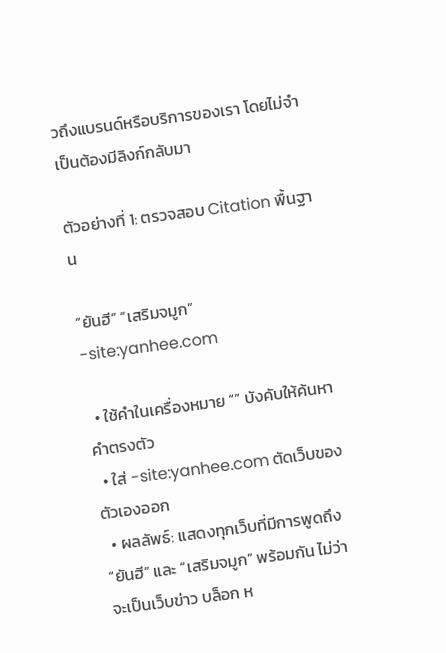วถึงแบรนด์หรือบริการของเรา โดยไม่จำเป็นต้องมีลิงก์กลับมา

ตัวอย่างที่ 1: ตรวจสอบ Citation พื้นฐาน

“ยันฮี” “เสริมจมูก” -site:yanhee.com

  • ใช้คำในเครื่องหมาย “” บังคับให้ค้นหาคำตรงตัว
  • ใส่ -site:yanhee.com ตัดเว็บของตัวเองออก
  • ผลลัพธ์: แสดงทุกเว็บที่มีการพูดถึง “ยันฮี” และ “เสริมจมูก” พร้อมกัน ไม่ว่าจะเป็นเว็บข่าว บล็อก ห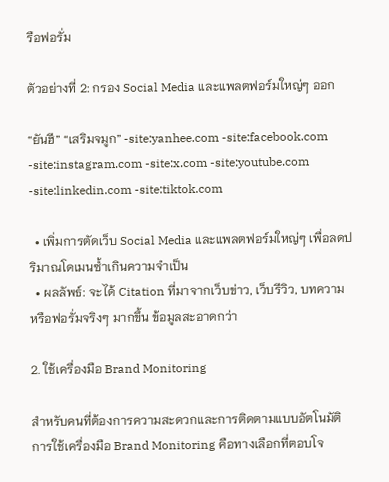รือฟอรั่ม

ตัวอย่างที่ 2: กรอง Social Media และแพลตฟอร์มใหญ่ๆ ออก

“ยันฮี” “เสริมจมูก” -site:yanhee.com -site:facebook.com -site:instagram.com -site:x.com -site:youtube.com -site:linkedin.com -site:tiktok.com

  • เพิ่มการตัดเว็บ Social Media และแพลตฟอร์มใหญ่ๆ เพื่อลดปริมาณโดเมนซ้ำเกินความจำเป็น
  • ผลลัพธ์: จะได้ Citation ที่มาจากเว็บข่าว, เว็บรีวิว, บทความ หรือฟอรั่มจริงๆ มากขึ้น ข้อมูลสะอาดกว่า

2. ใช้เครื่องมือ Brand Monitoring

สำหรับคนที่ต้องการความสะดวกและการติดตามแบบอัตโนมัติ การใช้เครื่องมือ Brand Monitoring คือทางเลือกที่ตอบโจ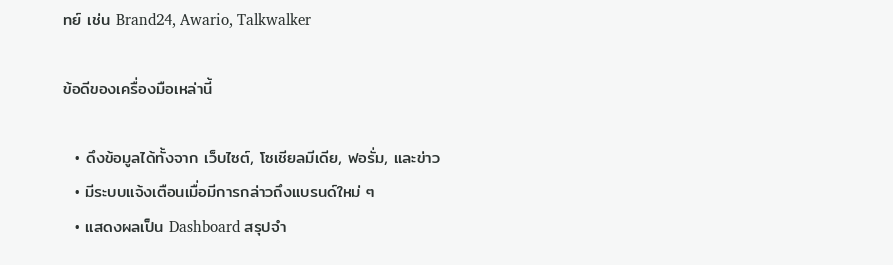ทย์ เช่น Brand24, Awario, Talkwalker

ข้อดีของเครื่องมือเหล่านี้

  • ดึงข้อมูลได้ทั้งจาก เว็บไซต์, โซเชียลมีเดีย, ฟอรั่ม, และข่าว
  • มีระบบแจ้งเตือนเมื่อมีการกล่าวถึงแบรนด์ใหม่ ๆ
  • แสดงผลเป็น Dashboard สรุปจำ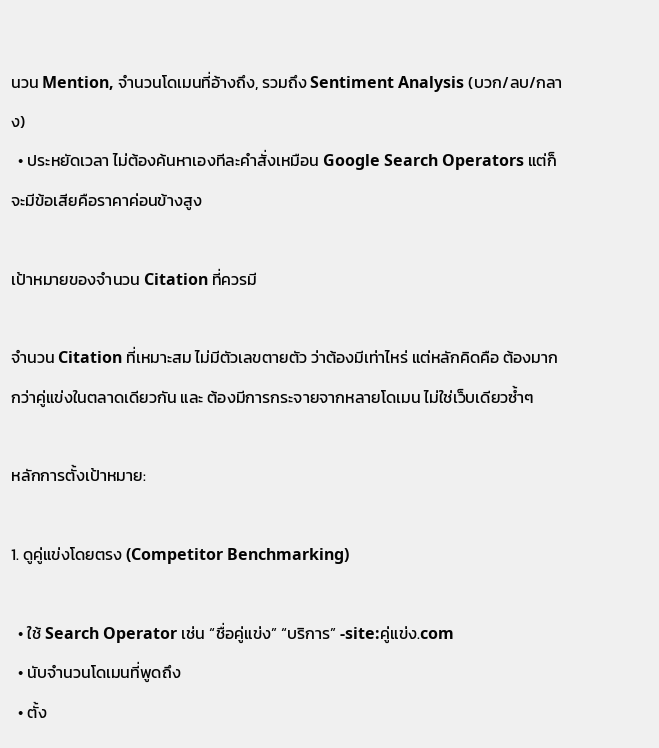นวน Mention, จำนวนโดเมนที่อ้างถึง, รวมถึง Sentiment Analysis (บวก/ลบ/กลาง)
  • ประหยัดเวลา ไม่ต้องค้นหาเองทีละคำสั่งเหมือน Google Search Operators แต่ก็จะมีข้อเสียคือราคาค่อนข้างสูง

เป้าหมายของจำนวน Citation ที่ควรมี

จำนวน Citation ที่เหมาะสม ไม่มีตัวเลขตายตัว ว่าต้องมีเท่าไหร่ แต่หลักคิดคือ ต้องมากกว่าคู่แข่งในตลาดเดียวกัน และ ต้องมีการกระจายจากหลายโดเมน ไม่ใช่เว็บเดียวซ้ำๆ

หลักการตั้งเป้าหมาย:

1. ดูคู่แข่งโดยตรง (Competitor Benchmarking)

  • ใช้ Search Operator เช่น “ชื่อคู่แข่ง” “บริการ” -site:คู่แข่ง.com
  • นับจำนวนโดเมนที่พูดถึง
  • ตั้ง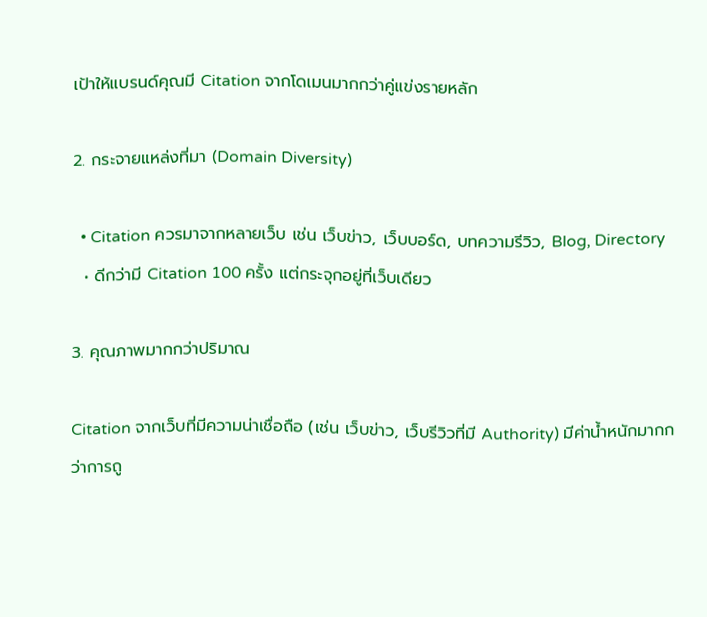เป้าให้แบรนด์คุณมี Citation จากโดเมนมากกว่าคู่แข่งรายหลัก

2. กระจายแหล่งที่มา (Domain Diversity)

  • Citation ควรมาจากหลายเว็บ เช่น เว็บข่าว, เว็บบอร์ด, บทความรีวิว, Blog, Directory
  • ดีกว่ามี Citation 100 ครั้ง แต่กระจุกอยู่ที่เว็บเดียว

3. คุณภาพมากกว่าปริมาณ

Citation จากเว็บที่มีความน่าเชื่อถือ (เช่น เว็บข่าว, เว็บรีวิวที่มี Authority) มีค่าน้ำหนักมากกว่าการถู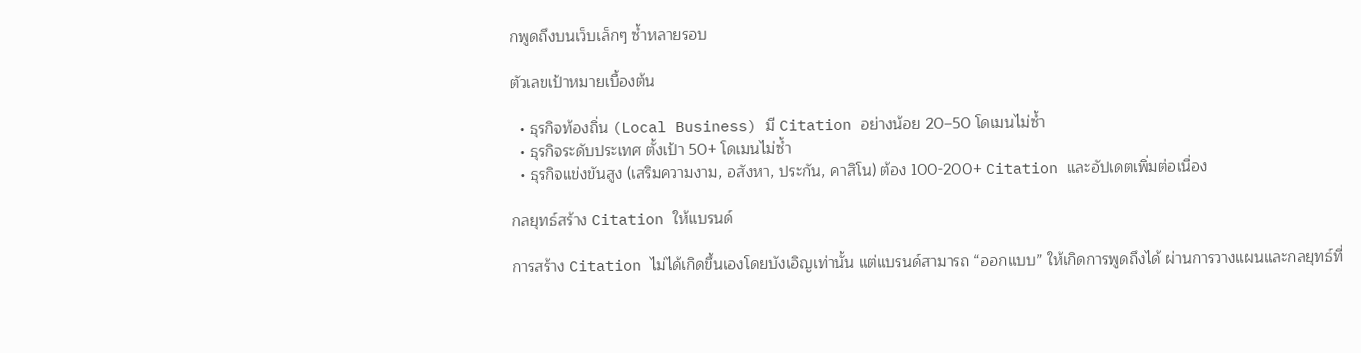กพูดถึงบนเว็บเล็กๆ ซ้ำหลายรอบ

ตัวเลขเป้าหมายเบื้องต้น

  • ธุรกิจท้องถิ่น (Local Business) มี Citation อย่างน้อย 20–50 โดเมนไม่ซ้ำ
  • ธุรกิจระดับประเทศ ตั้งเป้า 50+ โดเมนไม่ซ้ำ
  • ธุรกิจแข่งขันสูง (เสริมความงาม, อสังหา, ประกัน, คาสิโน) ต้อง 100-200+ Citation และอัปเดตเพิ่มต่อเนื่อง

กลยุทธ์สร้าง Citation ให้แบรนด์

การสร้าง Citation ไม่ได้เกิดขึ้นเองโดยบังเอิญเท่านั้น แต่แบรนด์สามารถ “ออกแบบ” ให้เกิดการพูดถึงได้ ผ่านการวางแผนและกลยุทธ์ที่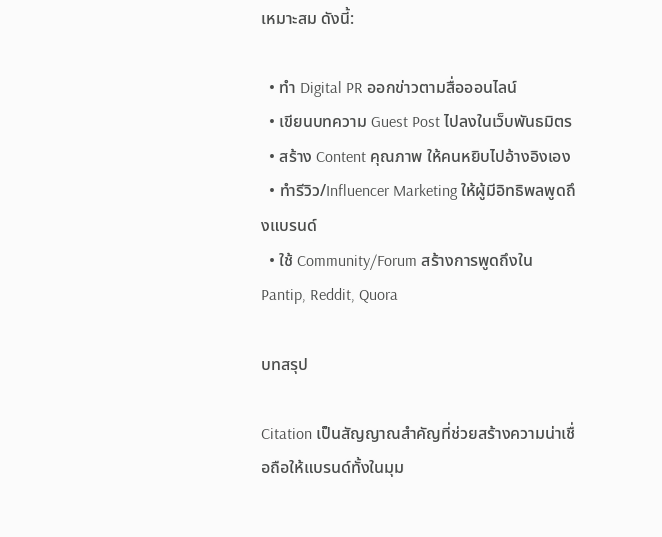เหมาะสม ดังนี้:

  • ทำ Digital PR ออกข่าวตามสื่อออนไลน์
  • เขียนบทความ Guest Post ไปลงในเว็บพันธมิตร
  • สร้าง Content คุณภาพ ให้คนหยิบไปอ้างอิงเอง
  • ทำรีวิว/Influencer Marketing ให้ผู้มีอิทธิพลพูดถึงแบรนด์
  • ใช้ Community/Forum สร้างการพูดถึงใน Pantip, Reddit, Quora

บทสรุป

Citation เป็นสัญญาณสำคัญที่ช่วยสร้างความน่าเชื่อถือให้แบรนด์ทั้งในมุม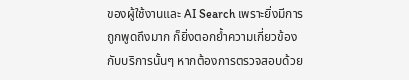ของผู้ใช้งานและ AI Search เพราะยิ่งมีการถูกพูดถึงมาก ก็ยิ่งตอกย้ำความเกี่ยวข้องกับบริการนั้นๆ หากต้องการตรวจสอบด้วย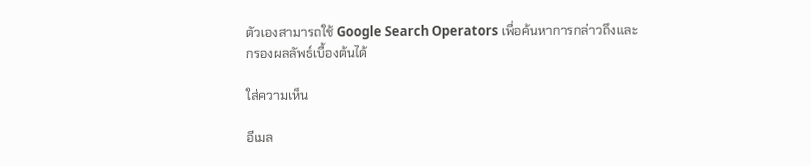ตัวเองสามารถใช้ Google Search Operators เพื่อค้นหาการกล่าวถึงและกรองผลลัพธ์เบื้องต้นได้

ใส่ความเห็น

อีเมล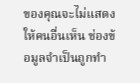ของคุณจะไม่แสดงให้คนอื่นเห็น ช่องข้อมูลจำเป็นถูกทำ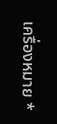เครื่องหมาย *